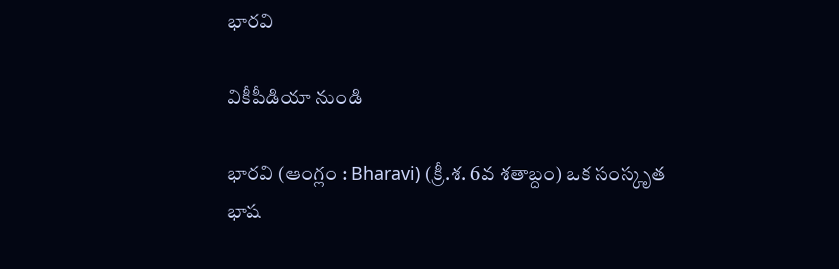భారవి

వికీపీడియా నుండి

భారవి (ఆంగ్లం : Bharavi) (క్రీ.శ. 6వ శతాబ్దం) ఒక సంస్కృత భాష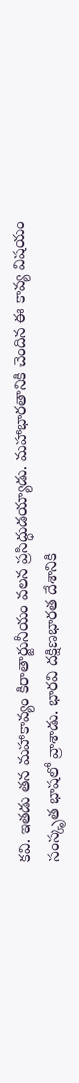కవి. ఇతడు తన మహాకావ్యం కిరాతార్జునీయం వలన ప్రసిద్ధుడయ్యాడు. మహాభారతానికి చెందిన ఈ కావ్య విషయం సంస్కృత భాషలో వ్రాశాడు. భారవి దక్షిణభారత దేశానికి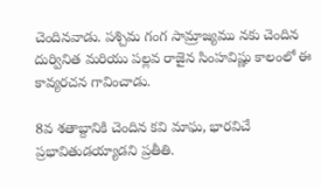చెందినవాడు. పశ్చిమ గంగ సామ్రాజ్యము నకు చెందిన దుర్వినిత మరియు పల్లవ రాజైన సింహవిష్ణు కాలంలో ఈ కావ్యరచన గావించాడు.

8వ శతాబ్దానికి చెందిన కవి మాఘ, భారవిచే ప్రభావితుడయ్యాడని ప్రతీతి.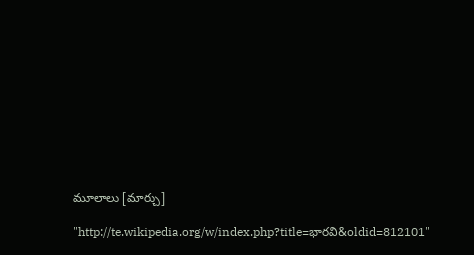మూలాలు [మార్చు]

"http://te.wikipedia.org/w/index.php?title=భారవి&oldid=812101"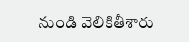నుండి వెలికితీశారు